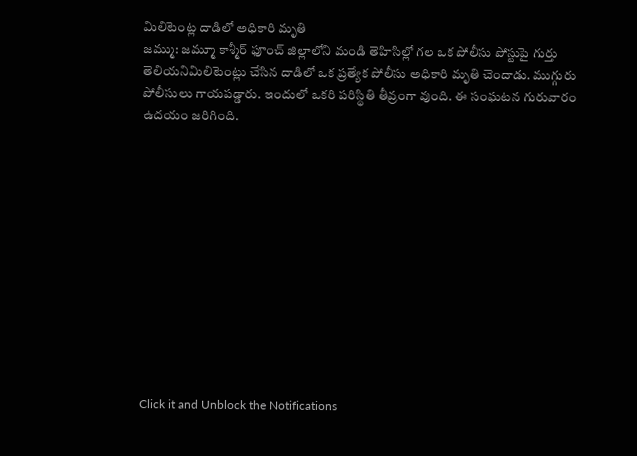మిలిటెంట్ల దాడిలో అధికారి మృతి
జమ్ము: జమ్మూ కాశ్మీర్ ఫూంచ్ జిల్లాలోని మండి తెహిసిల్లో గల ఒక పోలీసు పోస్టుపై గుర్తు తెలియనిమిలిటెంట్లు చేసిన దాడిలో ఒక ప్రత్యేక పోలీసు అధికారి మృతి చెందాడు. ముగ్గురు పోలీసులు గాయపడ్డారు. ఇందులో ఒకరి పరిస్థితి తీవ్రంగా వుంది. ఈ సంఘటన గురువారం ఉదయం జరిగింది.












Click it and Unblock the Notifications